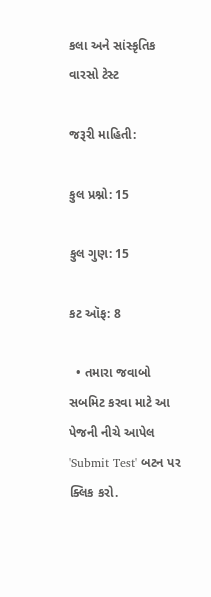કલા અને સાંસ્કૃતિક વારસો ટેસ્ટ

જરૂરી માહિતી:

કુલ પ્રશ્નો: 15

કુલ ગુણ: 15

કટ ઑફ: 8

  • તમારા જવાબો સબમિટ કરવા માટે આ પેજની નીચે આપેલ 'Submit Test' બટન પર ક્લિક કરો.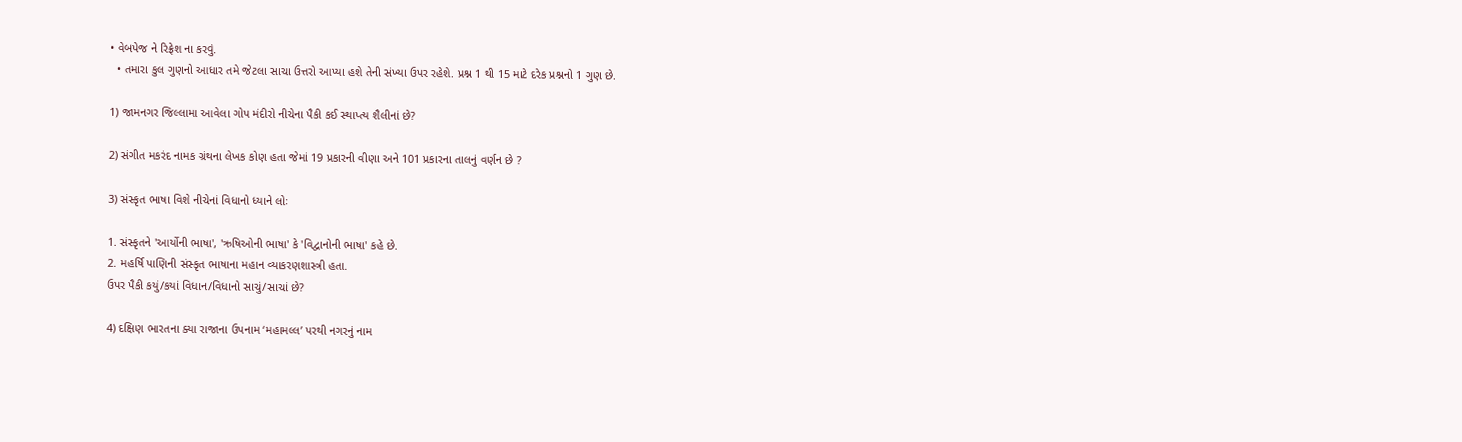• વેબપેજ ને રિફ્રેશ ના કરવું.
  • તમારા કુલ ગુણનો આધાર તમે જેટલા સાચા ઉત્તરો આપ્યા હશે તેની સંખ્યા ઉપર રહેશે. પ્રશ્ન 1 થી 15 માટે દરેક પ્રશ્નનો 1 ગુણ છે.

1) જામનગર જિલ્લામા આવેલા ગોપ મંદીરો નીચેના પૈકી કઈ સ્થાપ્ત્ય શૈલીનાં છે?

2) સંગીત મકરંદ નામક ગ્રંથના લેખક કોણ હતા જેમાં 19 પ્રકારની વીણા અને 101 પ્રકારના તાલનું વર્ણન છે ?

3) સંસ્કૃત ભાષા વિશે નીચેનાં વિધાનો ધ્યાને લોઃ

1. સંસ્કૃતને 'આર્યોની ભાષા', 'ઋષિઓની ભાષા' કે 'વિદ્વાનોની ભાષા' કહે છે.
2. મહર્ષિ પાણિની સંસ્કૃત ભાષાના મહાન વ્યાકરણશાસ્ત્રી હતા.
ઉપર પૈકી કયું/કયાં વિધાન/વિધાનો સાચું/સાચાં છે?

4) દક્ષિણ ભારતના ક્યા રાજાના ઉપનામ ‘મહામલ્લ’ પરથી નગરનું નામ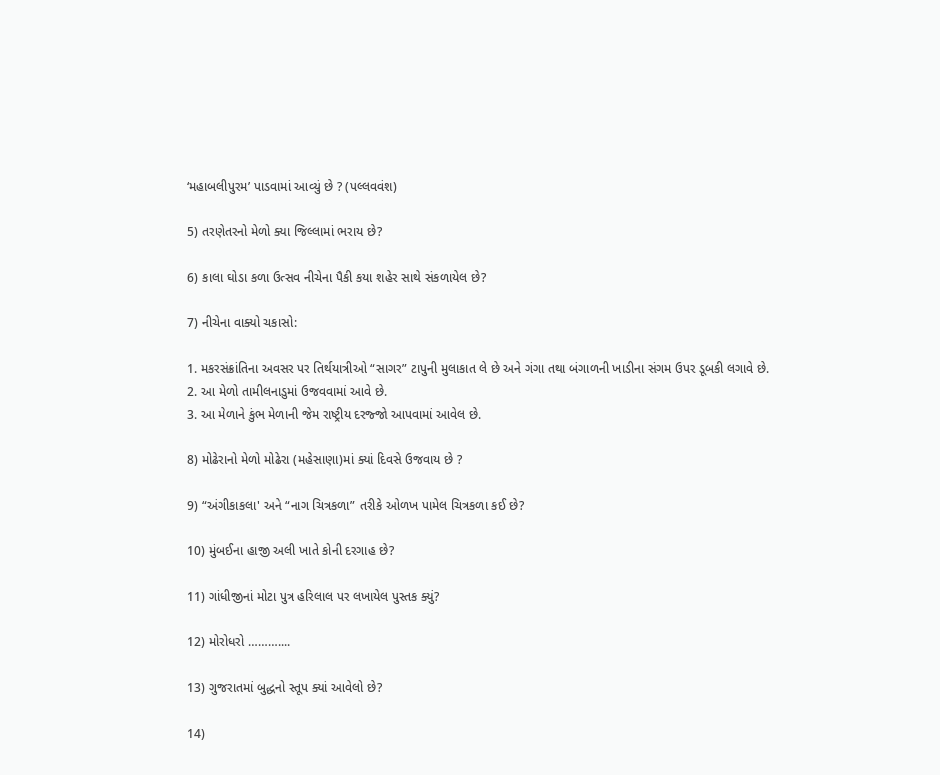‘મહાબલીપુરમ’ પાડવામાં આવ્યું છે ? (પલ્લવવંશ)

5) તરણેતરનો મેળો ક્યા જિલ્લામાં ભરાય છે?

6) કાલા ઘોડા કળા ઉત્સવ નીચેના પૈકી કયા શહેર સાથે સંકળાયેલ છે?

7) નીચેના વાક્યો ચકાસો:

1. મકરસંક્રાંતિના અવસર પર તિર્થયાત્રીઓ “સાગર” ટાપુની મુલાકાત લે છે અને ગંગા તથા બંગાળની ખાડીના સંગમ ઉપર ડૂબકી લગાવે છે.
2. આ મેળો તામીલનાડુમાં ઉજવવામાં આવે છે.
3. આ મેળાને કુંભ મેળાની જેમ રાષ્ટ્રીય દરજ્જો આપવામાં આવેલ છે.

8) મોઢેરાનો મેળો મોઢેરા (મહેસાણા)માં ક્યાં દિવસે ઉજવાય છે ?

9) “અંગીકાકલા' અને “નાગ ચિત્રકળા” તરીકે ઓળખ પામેલ ચિત્રકળા કઈ છે?

10) મુંબઈના હાજી અલી ખાતે કોની દરગાહ છે?

11) ગાંધીજીનાં મોટા પુત્ર હરિલાલ પર લખાયેલ પુસ્તક ક્યું?

12) મોરોધરો ………....

13) ગુજરાતમાં બુદ્ધનો સ્તૂપ ક્યાં આવેલો છે?

14)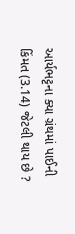આર્યભટ્ટના ક્યા ગ્રંથમાં પાઈની કિંમત (3.14) જેટલી થાય છે ?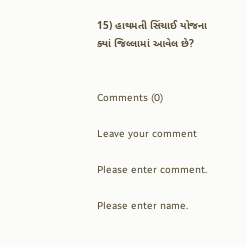15) હાથમતી સિંચાઈ યોજના ક્યાં જિલ્લામાં આવેલ છે?


Comments (0)

Leave your comment

Please enter comment.

Please enter name.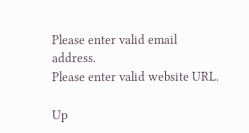Please enter valid email address.
Please enter valid website URL.

Up